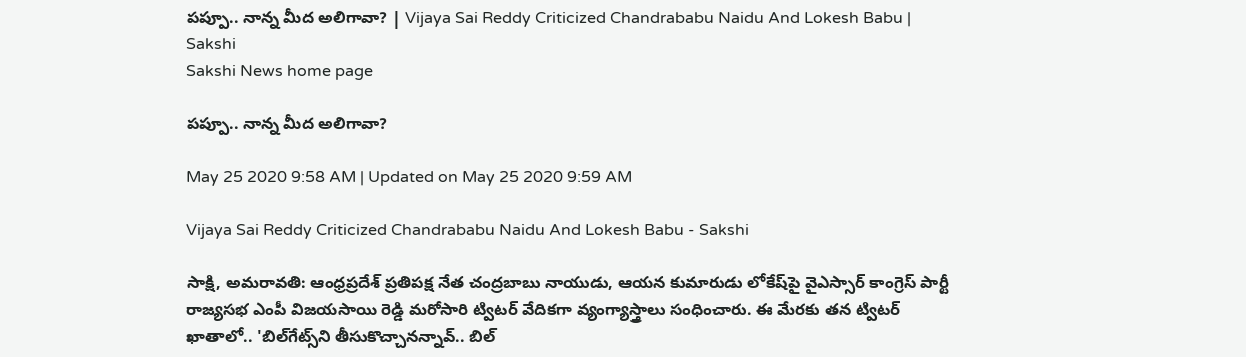పప్పూ.. నాన్న మీద అలిగావా? | Vijaya Sai Reddy Criticized Chandrababu Naidu And Lokesh Babu | Sakshi
Sakshi News home page

పప్పూ.. నాన్న మీద అలిగావా?

May 25 2020 9:58 AM | Updated on May 25 2020 9:59 AM

Vijaya Sai Reddy Criticized Chandrababu Naidu And Lokesh Babu - Sakshi

సాక్షి, అమరావతి: ఆంధ్రప్రదేశ్‌ ప్రతిపక్ష నేత చంద్రబాబు నాయుడు, ఆయన కుమారుడు లోకేష్‌పై వైఎస్సార్‌ కాంగ్రెస్‌ పార్టీ రాజ్యసభ ఎంపీ విజయసాయి రెడ్డి మరోసారి ట్విటర్‌ వేదికగా వ్యంగ్యాస్త్రాలు సంధించారు. ఈ మేరకు తన ట్విటర్‌ ఖాతాలో.. 'బిల్‌గేట్స్‌ని తీసుకొచ్చానన్నావ్‌.. బిల్‌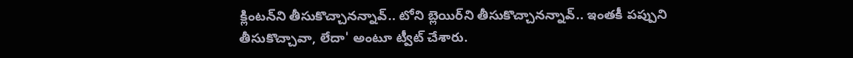క్లింటన్‌ని తీసుకొచ్చానన్నావ్‌.. టోని బ్లెయిర్‌ని తీసుకొచ్చానన్నావ్‌.. ఇంతకీ పప్పుని తీసుకొచ్చావా, లేదా' అంటూ ట్వీట్‌ చేశారు.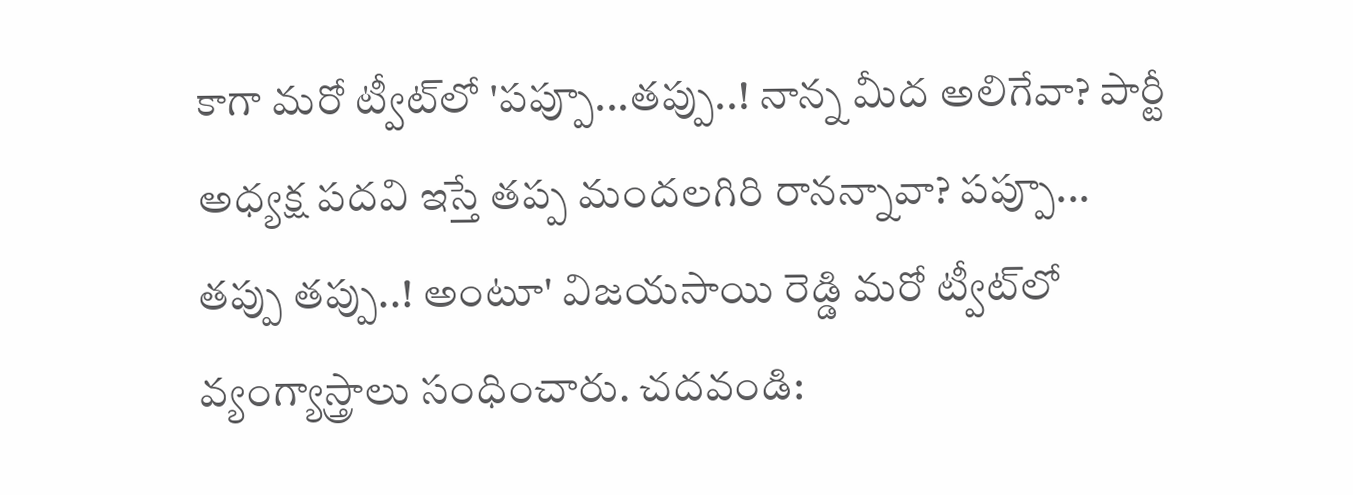కాగా మరో ట్వీట్‌లో 'పప్పూ...తప్పు..! నాన్న మీద అలిగేవా? పార్టీ అధ్యక్ష పదవి ఇస్తే తప్ప మందలగిరి రానన్నావా? పప్పూ... తప్పు తప్పు..! అంటూ' విజయసాయి రెడ్డి మరో ట్వీట్‌‌లో వ్యంగ్యాస్త్రాలు సంధించారు. చదవండి: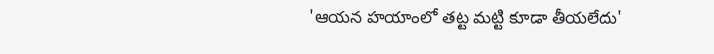'ఆయన హయాంలో తట్ట మట్టి కూడా తీయలేదు'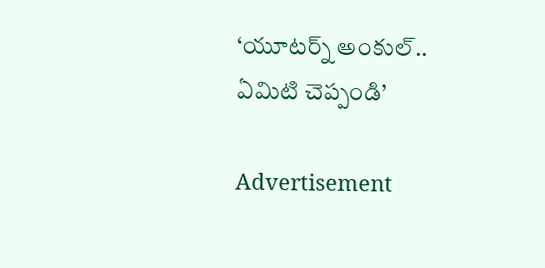‘యూటర్న్‌ అంకుల్‌.. ఏమిటి చెప్పండి’

Advertisement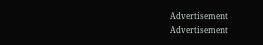Advertisement
Advertisement